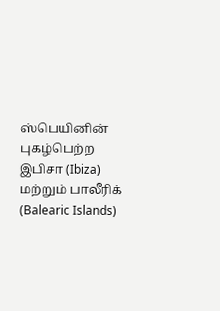ஸ்பெயினின் புகழ்பெற்ற இபிசா (Ibiza) மற்றும் பாலீரிக் (Balearic Islands)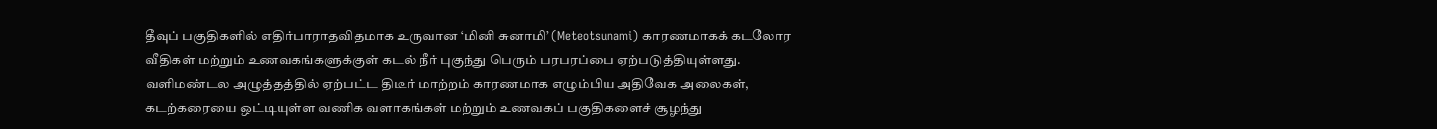தீவுப் பகுதிகளில் எதிர்பாராதவிதமாக உருவான ‘மினி சுனாமி’ (Meteotsunami) காரணமாகக் கடலோர வீதிகள் மற்றும் உணவகங்களுக்குள் கடல் நீர் புகுந்து பெரும் பரபரப்பை ஏற்படுத்தியுள்ளது. வளிமண்டல அழுத்தத்தில் ஏற்பட்ட திடீர் மாற்றம் காரணமாக எழும்பிய அதிவேக அலைகள், கடற்கரையை ஒட்டியுள்ள வணிக வளாகங்கள் மற்றும் உணவகப் பகுதிகளைச் சூழந்து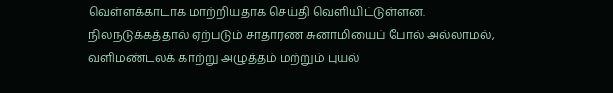வெள்ளக்காடாக மாற்றியதாக செய்தி வெளியிட்டுள்ளன.
நிலநடுக்கத்தால் ஏற்படும் சாதாரண சுனாமியைப் போல் அல்லாமல், வளிமண்டலக் காற்று அழுத்தம் மற்றும் புயல்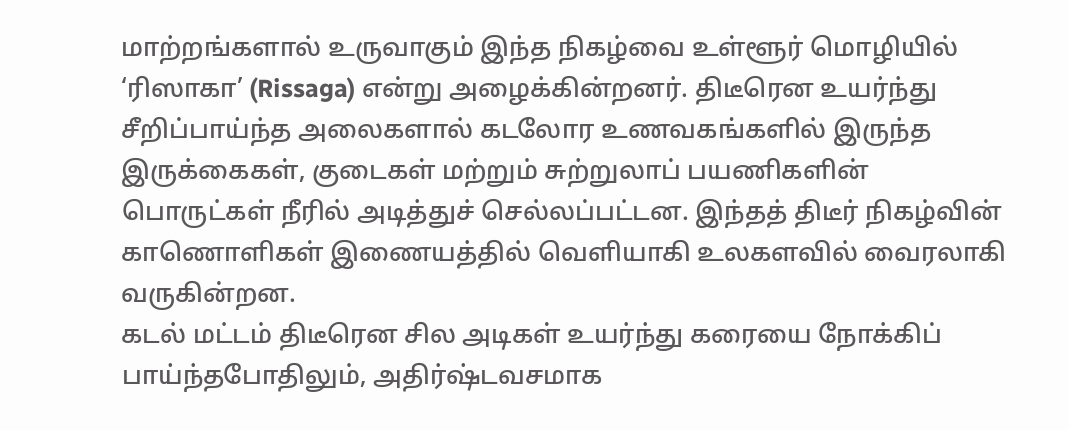மாற்றங்களால் உருவாகும் இந்த நிகழ்வை உள்ளூர் மொழியில் ‘ரிஸாகா’ (Rissaga) என்று அழைக்கின்றனர். திடீரென உயர்ந்து சீறிப்பாய்ந்த அலைகளால் கடலோர உணவகங்களில் இருந்த இருக்கைகள், குடைகள் மற்றும் சுற்றுலாப் பயணிகளின் பொருட்கள் நீரில் அடித்துச் செல்லப்பட்டன. இந்தத் திடீர் நிகழ்வின் காணொளிகள் இணையத்தில் வெளியாகி உலகளவில் வைரலாகி வருகின்றன.
கடல் மட்டம் திடீரென சில அடிகள் உயர்ந்து கரையை நோக்கிப் பாய்ந்தபோதிலும், அதிர்ஷ்டவசமாக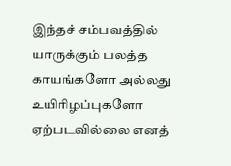இந்தச் சம்பவத்தில் யாருக்கும் பலத்த காயங்களோ அல்லது உயிரிழப்புகளோ ஏற்படவில்லை எனத்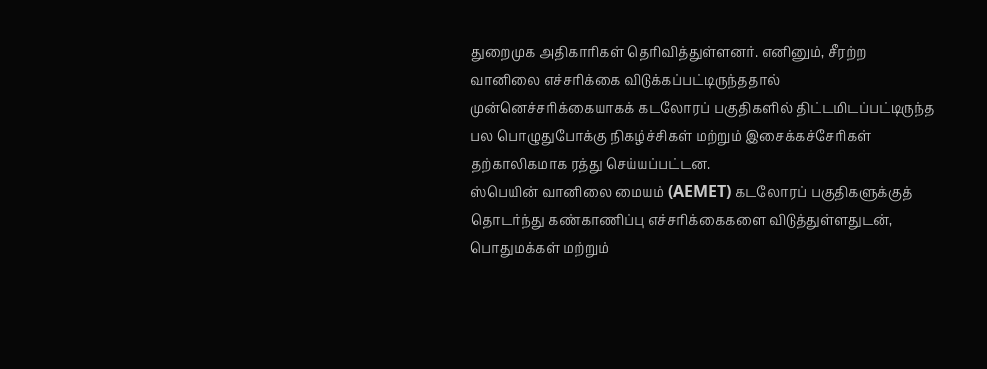துறைமுக அதிகாரிகள் தெரிவித்துள்ளனர். எனினும், சீரற்ற வானிலை எச்சரிக்கை விடுக்கப்பட்டிருந்ததால் முன்னெச்சரிக்கையாகக் கடலோரப் பகுதிகளில் திட்டமிடப்பட்டிருந்த பல பொழுதுபோக்கு நிகழ்ச்சிகள் மற்றும் இசைக்கச்சேரிகள் தற்காலிகமாக ரத்து செய்யப்பட்டன.
ஸ்பெயின் வானிலை மையம் (AEMET) கடலோரப் பகுதிகளுக்குத் தொடர்ந்து கண்காணிப்பு எச்சரிக்கைகளை விடுத்துள்ளதுடன், பொதுமக்கள் மற்றும்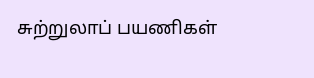சுற்றுலாப் பயணிகள்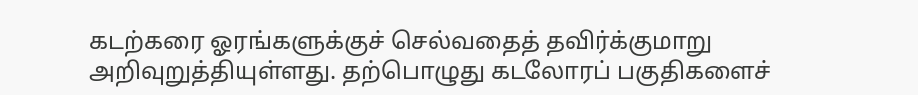கடற்கரை ஓரங்களுக்குச் செல்வதைத் தவிர்க்குமாறு அறிவுறுத்தியுள்ளது. தற்பொழுது கடலோரப் பகுதிகளைச்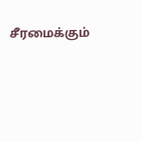சீரமைக்கும்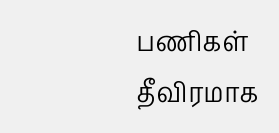பணிகள் தீவிரமாக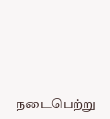நடைபெற்று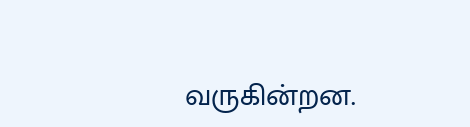வருகின்றன.